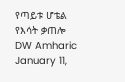የጣይቱ ሆቴል የእሳት ቃጠሎ DW Amharic January 11,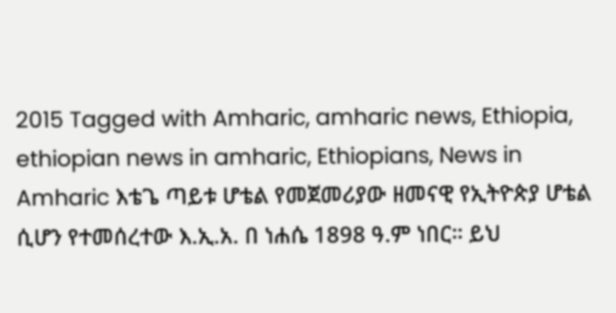2015 Tagged with Amharic, amharic news, Ethiopia, ethiopian news in amharic, Ethiopians, News in Amharic እቴጌ ጣይቱ ሆቴል የመጀመሪያው ዘመናዊ የኢትዮጵያ ሆቴል ሲሆን የተመሰረተው እ.ኢ.አ. በ ነሐሴ 1898 ዓ.ም ነበር። ይህ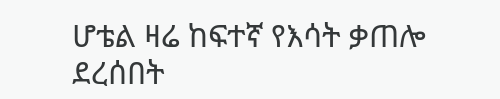ሆቴል ዛሬ ከፍተኛ የእሳት ቃጠሎ ደረሰበት